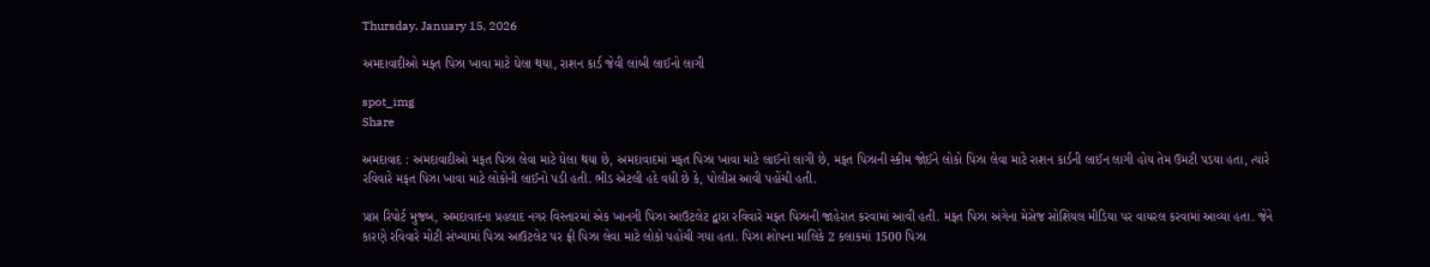Thursday, January 15, 2026

અમદાવાદીઓ મફત પિઝા ખાવા માટે ઘેલા થયા, રાશન કાર્ડ જેવી લાંબી લાઈનો લાગી

spot_img
Share

અમદાવાદ : અમદાવાદીઓ મફત પિઝા લેવા માટે ઘેલા થયા છે, અમદાવાદમાં મફત પિઝા ખાવા માટે લાઈનો લાગી છે, મફત પિઝાની સ્કીમ જોઈને લોકો પિઝા લેવા માટે રાશન કાર્ડની લાઈન લાગી હોય તેમ ઉમટી પડયા હતા, ત્યારે રવિવારે મફત પિઝા ખાવા માટે લોકોની લાઈનો પડી હતી. ભીડ એટલી હદે વધી છે કે, પોલીસ આવી પહોંચી હતી.

પ્રાપ્ત રિપોર્ટ મુજબ, અમદાવાદના પ્રહલાદ નગર વિસ્તારમાં એક ખાનગી પિઝા આઉટલેટ દ્વારા રવિવારે મફત પિઝાની જાહેરાત કરવામાં આવી હતી. મફત પિઝા અંગેના મેસેજ સોશિયલ મીડિયા પર વાયરલ કરવામાં આવ્યા હતા. જેને કારણે રવિવારે મોટી સંખ્યામાં પિઝા આઉટલેટ પર ફ્રી પિઝા લેવા માટે લોકો પહોંચી ગયા હતા. પિઝા શોપના માલિકે 2 કલાકમાં 1500 પિઝા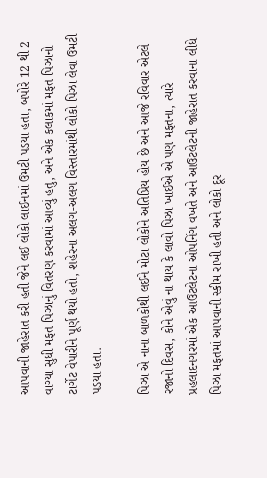આપવાની જાહેરાત કરી હતી જેને લઈ લોકો લાઈનમાં ઉમટી પડયા હતા, બપોરે 12 થી 2 વાગ્યા સુધી મફત પિઝાનું વિતરણ કરવામાં આવ્યું હતુ, અને એક કલાકમાં મફત પિઝાનો ટાર્ગેટ વેપારીને પૂર્ણ થયો હતો, શહેરના અલગ-અલગ વિસ્તારમાંથી લોકો પિઝા લેવા ઉમટી પડયા હતા.

પિઝા એ નાના બાળકોથી લઈને મોટા લોકોને અતિપ્રિય હોય છે અને આજે રવિવાર એટલે રજાનો દિવસ, કોને એવું ના થાય કે લાવો પિઝા ખાઈએ એ પણ મફતના, ત્યારે પ્રહલાદનગરમાં એક આઉટલેટના ઓપનિંગ વખતે અને આઉટલેટની જાહેરાત કરવાના લીધે પિઝા મફતમાં આપવાની સ્કીમ રાખી હતી અને લોકો દૂર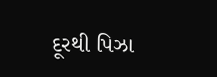દૂરથી પિઝા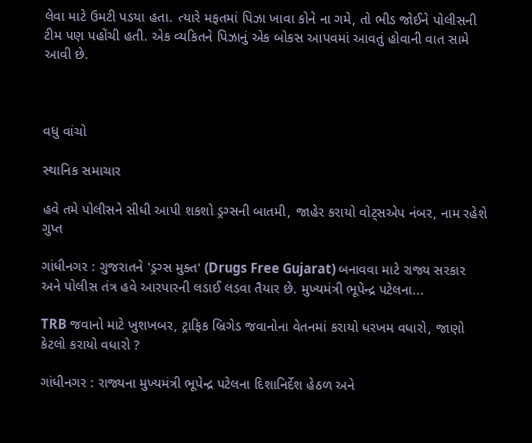લેવા માટે ઉમટી પડયા હતા. ત્યારે મફતમાં પિઝા ખાવા કોને ના ગમે, તો ભીડ જોઈને પોલીસની ટીમ પણ પહોંચી હતી. એક વ્યકિતને પિઝાનું એક બોકસ આપવમાં આવતું હોવાની વાત સામે આવી છે.



વધુ વાંચો

સ્થાનિક સમાચાર

હવે તમે પોલીસને સીધી આપી શકશો ડ્રગ્સની બાતમી, જાહેર કરાયો વોટ્સએપ નંબર, નામ રહેશે ગુપ્ત

ગાંધીનગર : ગુજરાતને 'ડ્રગ્સ મુક્ત' (Drugs Free Gujarat) બનાવવા માટે રાજ્ય સરકાર અને પોલીસ તંત્ર હવે આરપારની લડાઈ લડવા તૈયાર છે. મુખ્યમંત્રી ભૂપેન્દ્ર પટેલના...

TRB જવાનો માટે ખુશખબર, ટ્રાફિક બ્રિગેડ જવાનોના વેતનમાં કરાયો ધરખમ વધારો, જાણો કેટલો કરાયો વધારો ?

ગાંધીનગર : રાજ્યના મુખ્યમંત્રી ભૂપેન્દ્ર પટેલના દિશાનિર્દેશ હેઠળ અને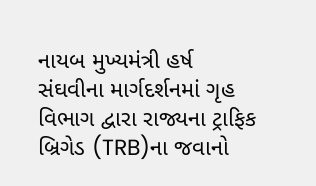નાયબ મુખ્યમંત્રી હર્ષ સંઘવીના માર્ગદર્શનમાં ગૃહ વિભાગ દ્વારા રાજ્યના ટ્રાફિક બ્રિગેડ (TRB)ના જવાનો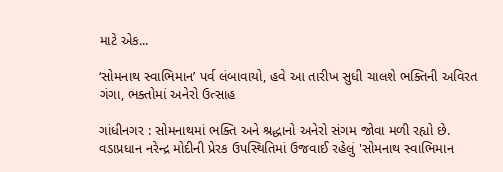માટે એક...

‘સોમનાથ સ્વાભિમાન’ પર્વ લંબાવાયો, હવે આ તારીખ સુધી ચાલશે ભક્તિની અવિરત ગંગા, ભક્તોમાં અનેરો ઉત્સાહ

ગાંધીનગર : સોમનાથમાં ભક્તિ અને શ્રદ્ધાનો અનેરો સંગમ જોવા મળી રહ્યો છે. વડાપ્રધાન નરેન્દ્ર મોદીની પ્રેરક ઉપસ્થિતિમાં ઉજવાઈ રહેલું 'સોમનાથ સ્વાભિમાન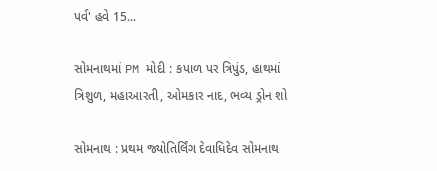પર્વ' હવે 15...

સોમનાથમાં PM મોદી : કપાળ પર ત્રિપુંડ, હાથમાં ત્રિશુળ, મહાઆરતી, ઓમકાર નાદ, ભવ્ય ડ્રોન શો

સોમનાથ : પ્રથમ જ્યોતિર્લિંગ દેવાધિદેવ સોમનાથ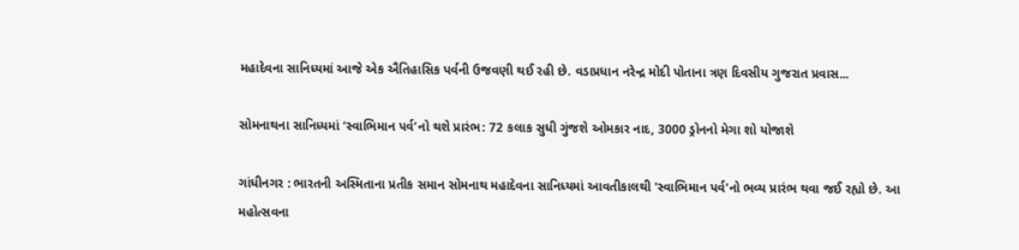મહાદેવના સાનિધ્યમાં આજે એક ઐતિહાસિક પર્વની ઉજવણી થઈ રહી છે. વડાપ્રધાન નરેન્દ્ર મોદી પોતાના ત્રણ દિવસીય ગુજરાત પ્રવાસ...

સોમનાથના સાનિધ્યમાં ‘સ્વાભિમાન પર્વ’નો થશે પ્રારંભ: 72 કલાક સુધી ગુંજશે ઓમકાર નાદ, 3000 ડ્રોનનો મેગા શો યોજાશે

ગાંધીનગર : ભારતની અસ્મિતાના પ્રતીક સમાન સોમનાથ મહાદેવના સાનિધ્યમાં આવતીકાલથી 'સ્વાભિમાન પર્વ'નો ભવ્ય પ્રારંભ થવા જઈ રહ્યો છે. આ મહોત્સવના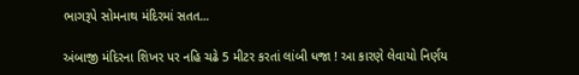ભાગરૂપે સોમનાથ મંદિરમાં સતત...

અંબાજી મંદિરના શિખર પર નહિ ચઢે 5 મીટર કરતાં લાંબી ધજા ! આ કારણે લેવાયો નિર્ણય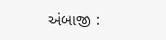અંબાજી :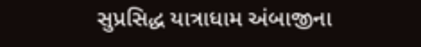સુપ્રસિદ્ધ યાત્રાધામ અંબાજીના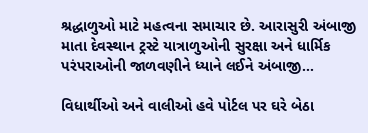શ્રદ્ધાળુઓ માટે મહત્વના સમાચાર છે. આરાસુરી અંબાજી માતા દેવસ્થાન ટ્રસ્ટે યાત્રાળુઓની સુરક્ષા અને ધાર્મિક પરંપરાઓની જાળવણીને ધ્યાને લઈને અંબાજી...

વિધાર્થીઓ અને વાલીઓ હવે પોર્ટલ પર ઘરે બેઠા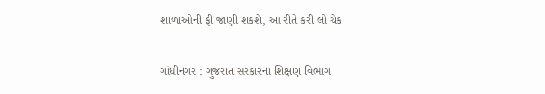શાળાઓની ફી જાણી શકશે, આ રીતે કરી લો ચેક

ગાંધીનગર : ગુજરાત સરકારના શિક્ષણ વિભાગ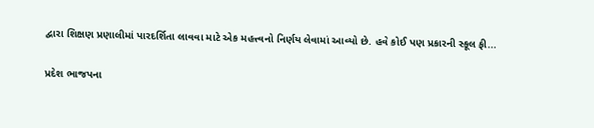દ્વારા શિક્ષણ પ્રણાલીમાં પારદર્શિતા લાવવા માટે એક મહત્ત્વનો નિર્ણય લેવામાં આવ્યો છે. હવે કોઈ પણ પ્રકારની સ્કૂલ ફી...

પ્રદેશ ભાજપના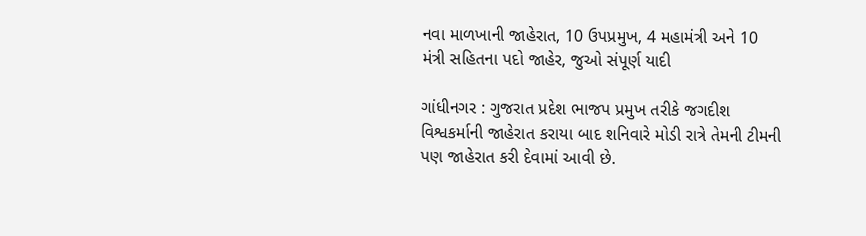નવા માળખાની જાહેરાત, 10 ઉપપ્રમુખ, 4 મહામંત્રી અને 10 મંત્રી સહિતના પદો જાહેર, જુઓ સંપૂર્ણ યાદી

ગાંધીનગર : ગુજરાત પ્રદેશ ભાજપ પ્રમુખ તરીકે જગદીશ વિશ્વકર્માની જાહેરાત કરાયા બાદ શનિવારે મોડી રાત્રે તેમની ટીમની પણ જાહેરાત કરી દેવામાં આવી છે.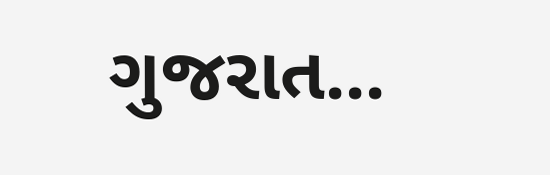ગુજરાત...